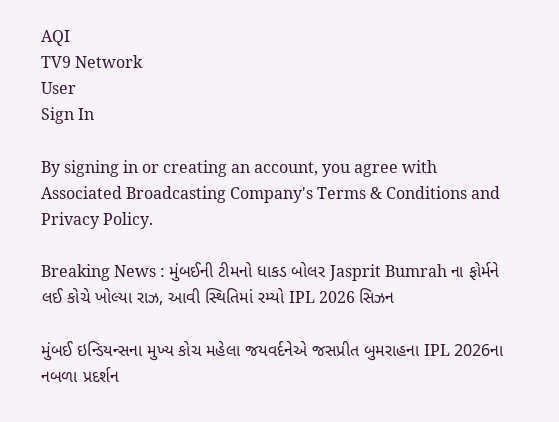AQI
TV9 Network
User
Sign In

By signing in or creating an account, you agree with Associated Broadcasting Company's Terms & Conditions and Privacy Policy.

Breaking News : મુંબઈની ટીમનો ધાકડ બોલર Jasprit Bumrah ના ફોર્મને લઈ કોચે ખોલ્યા રાઝ, આવી સ્થિતિમાં રમ્યો IPL 2026 સિઝન

મુંબઈ ઇન્ડિયન્સના મુખ્ય કોચ મહેલા જયવર્દનેએ જસપ્રીત બુમરાહના IPL 2026ના નબળા પ્રદર્શન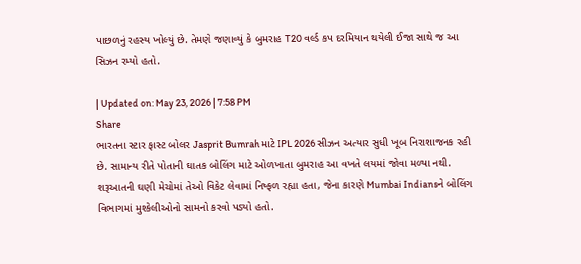પાછળનું રહસ્ય ખોલ્યું છે. તેમણે જણાવ્યું કે બુમરાહ T20 વર્લ્ડ કપ દરમિયાન થયેલી ઈજા સાથે જ આ સિઝન રમ્યો હતો.

| Updated on: May 23, 2026 | 7:58 PM
Share
ભારતના સ્ટાર ફાસ્ટ બોલર Jasprit Bumrah માટે IPL 2026 સીઝન અત્યાર સુધી ખૂબ નિરાશાજનક રહી છે. સામાન્ય રીતે પોતાની ઘાતક બોલિંગ માટે ઓળખાતા બુમરાહ આ વખતે લયમાં જોવા મળ્યા નથી. શરૂઆતની ઘણી મેચોમાં તેઓ વિકેટ લેવામાં નિષ્ફળ રહ્યા હતા, જેના કારણે Mumbai Indiansને બોલિંગ વિભાગમાં મુશ્કેલીઓનો સામનો કરવો પડ્યો હતો.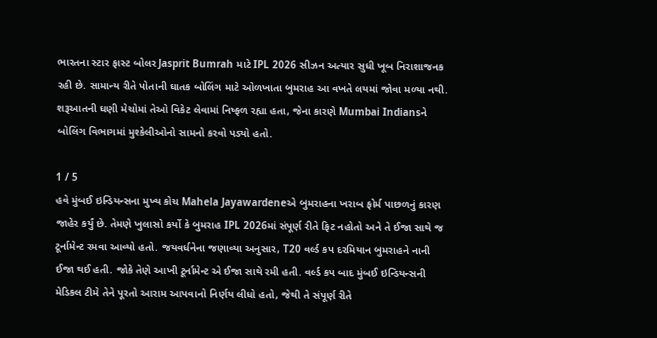ભારતના સ્ટાર ફાસ્ટ બોલર Jasprit Bumrah માટે IPL 2026 સીઝન અત્યાર સુધી ખૂબ નિરાશાજનક રહી છે. સામાન્ય રીતે પોતાની ઘાતક બોલિંગ માટે ઓળખાતા બુમરાહ આ વખતે લયમાં જોવા મળ્યા નથી. શરૂઆતની ઘણી મેચોમાં તેઓ વિકેટ લેવામાં નિષ્ફળ રહ્યા હતા, જેના કારણે Mumbai Indiansને બોલિંગ વિભાગમાં મુશ્કેલીઓનો સામનો કરવો પડ્યો હતો.

1 / 5
હવે મુંબઈ ઇન્ડિયન્સના મુખ્ય કોચ Mahela Jayawardeneએ બુમરાહના ખરાબ ફોર્મ પાછળનું કારણ જાહેર કર્યું છે. તેમણે ખુલાસો કર્યો કે બુમરાહ IPL 2026માં સંપૂર્ણ રીતે ફિટ નહોતો અને તે ઈજા સાથે જ ટૂર્નામેન્ટ રમવા આવ્યો હતો. જયવર્ધનેના જણાવ્યા અનુસાર, T20 વર્લ્ડ કપ દરમિયાન બુમરાહને નાની ઈજા થઈ હતી. જોકે તેણે આખી ટૂર્નામેન્ટ એ ઈજા સાથે રમી હતી. વર્લ્ડ કપ બાદ મુંબઈ ઇન્ડિયન્સની મેડિકલ ટીમે તેને પૂરતો આરામ આપવાનો નિર્ણય લીધો હતો, જેથી તે સંપૂર્ણ રીતે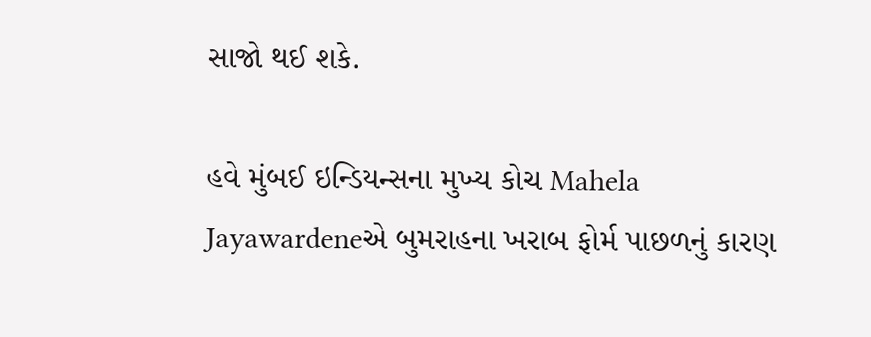સાજો થઈ શકે.

હવે મુંબઈ ઇન્ડિયન્સના મુખ્ય કોચ Mahela Jayawardeneએ બુમરાહના ખરાબ ફોર્મ પાછળનું કારણ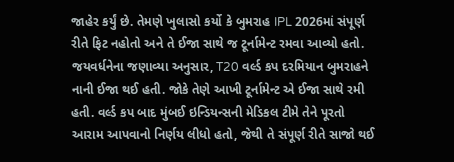જાહેર કર્યું છે. તેમણે ખુલાસો કર્યો કે બુમરાહ IPL 2026માં સંપૂર્ણ રીતે ફિટ નહોતો અને તે ઈજા સાથે જ ટૂર્નામેન્ટ રમવા આવ્યો હતો. જયવર્ધનેના જણાવ્યા અનુસાર, T20 વર્લ્ડ કપ દરમિયાન બુમરાહને નાની ઈજા થઈ હતી. જોકે તેણે આખી ટૂર્નામેન્ટ એ ઈજા સાથે રમી હતી. વર્લ્ડ કપ બાદ મુંબઈ ઇન્ડિયન્સની મેડિકલ ટીમે તેને પૂરતો આરામ આપવાનો નિર્ણય લીધો હતો, જેથી તે સંપૂર્ણ રીતે સાજો થઈ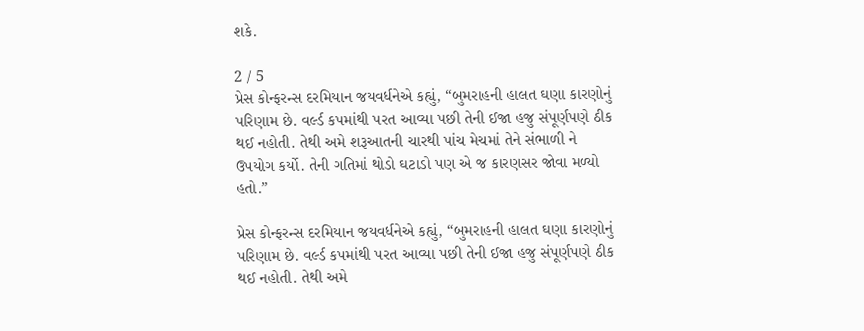શકે.

2 / 5
પ્રેસ કોન્ફરન્સ દરમિયાન જયવર્ધનેએ કહ્યું, “બુમરાહની હાલત ઘણા કારણોનું પરિણામ છે. વર્લ્ડ કપમાંથી પરત આવ્યા પછી તેની ઈજા હજુ સંપૂર્ણપણે ઠીક થઈ નહોતી. તેથી અમે શરૂઆતની ચારથી પાંચ મેચમાં તેને સંભાળી ને ઉપયોગ કર્યો. તેની ગતિમાં થોડો ઘટાડો પણ એ જ કારણસર જોવા મળ્યો હતો.”

પ્રેસ કોન્ફરન્સ દરમિયાન જયવર્ધનેએ કહ્યું, “બુમરાહની હાલત ઘણા કારણોનું પરિણામ છે. વર્લ્ડ કપમાંથી પરત આવ્યા પછી તેની ઈજા હજુ સંપૂર્ણપણે ઠીક થઈ નહોતી. તેથી અમે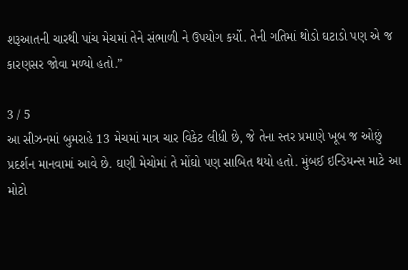શરૂઆતની ચારથી પાંચ મેચમાં તેને સંભાળી ને ઉપયોગ કર્યો. તેની ગતિમાં થોડો ઘટાડો પણ એ જ કારણસર જોવા મળ્યો હતો.”

3 / 5
આ સીઝનમાં બુમરાહે 13 મેચમાં માત્ર ચાર વિકેટ લીધી છે, જે તેના સ્તર પ્રમાણે ખૂબ જ ઓછું પ્રદર્શન માનવામાં આવે છે. ઘણી મેચોમાં તે મોંઘો પણ સાબિત થયો હતો. મુંબઈ ઇન્ડિયન્સ માટે આ મોટો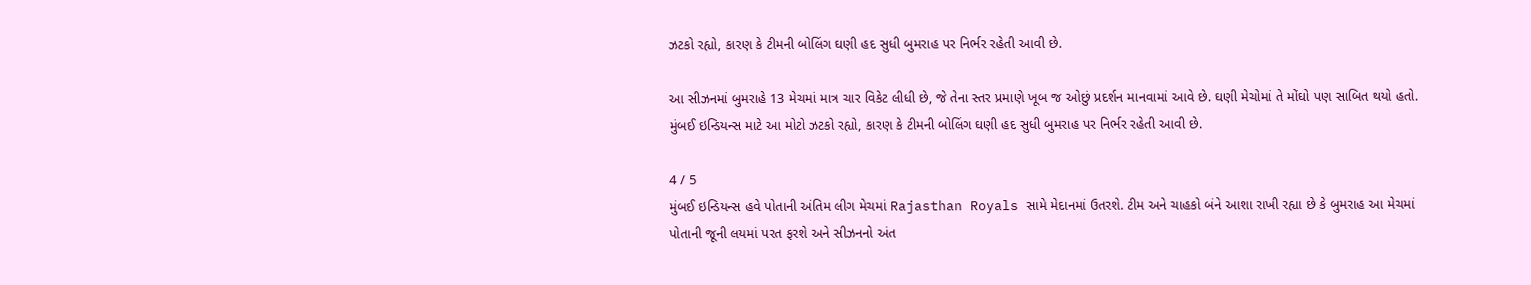ઝટકો રહ્યો, કારણ કે ટીમની બોલિંગ ઘણી હદ સુધી બુમરાહ પર નિર્ભર રહેતી આવી છે.

આ સીઝનમાં બુમરાહે 13 મેચમાં માત્ર ચાર વિકેટ લીધી છે, જે તેના સ્તર પ્રમાણે ખૂબ જ ઓછું પ્રદર્શન માનવામાં આવે છે. ઘણી મેચોમાં તે મોંઘો પણ સાબિત થયો હતો. મુંબઈ ઇન્ડિયન્સ માટે આ મોટો ઝટકો રહ્યો, કારણ કે ટીમની બોલિંગ ઘણી હદ સુધી બુમરાહ પર નિર્ભર રહેતી આવી છે.

4 / 5
મુંબઈ ઇન્ડિયન્સ હવે પોતાની અંતિમ લીગ મેચમાં Rajasthan Royals સામે મેદાનમાં ઉતરશે. ટીમ અને ચાહકો બંને આશા રાખી રહ્યા છે કે બુમરાહ આ મેચમાં પોતાની જૂની લયમાં પરત ફરશે અને સીઝનનો અંત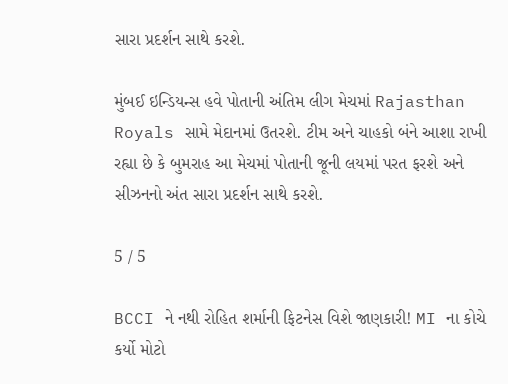સારા પ્રદર્શન સાથે કરશે.

મુંબઈ ઇન્ડિયન્સ હવે પોતાની અંતિમ લીગ મેચમાં Rajasthan Royals સામે મેદાનમાં ઉતરશે. ટીમ અને ચાહકો બંને આશા રાખી રહ્યા છે કે બુમરાહ આ મેચમાં પોતાની જૂની લયમાં પરત ફરશે અને સીઝનનો અંત સારા પ્રદર્શન સાથે કરશે.

5 / 5

BCCI ને નથી રોહિત શર્માની ફિટનેસ વિશે જાણકારી! MI ના કોચે કર્યો મોટો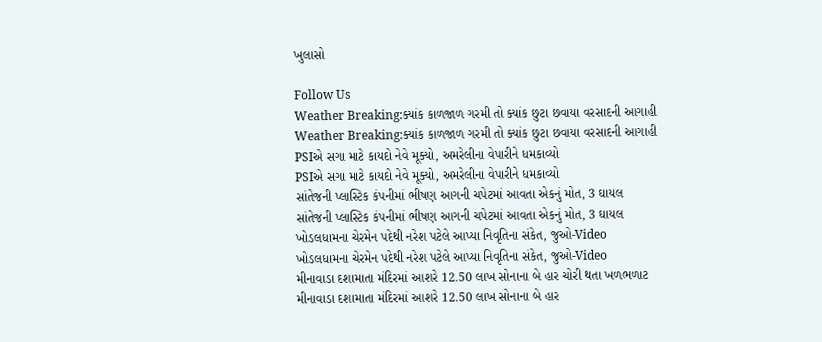ખુલાસો

Follow Us
Weather Breaking:ક્યાંક કાળજાળ ગરમી તો ક્યાંક છુટા છવાયા વરસાદની આગાહી
Weather Breaking:ક્યાંક કાળજાળ ગરમી તો ક્યાંક છુટા છવાયા વરસાદની આગાહી
PSIએ સગા માટે કાયદો નેવે મૂક્યો, અમરેલીના વેપારીને ધમકાવ્યો
PSIએ સગા માટે કાયદો નેવે મૂક્યો, અમરેલીના વેપારીને ધમકાવ્યો
સાંતેજની પ્લાસ્ટિક કંપનીમાં ભીષણ આગની ચપેટમાં આવતા એકનું મોત, 3 ઘાયલ
સાંતેજની પ્લાસ્ટિક કંપનીમાં ભીષણ આગની ચપેટમાં આવતા એકનું મોત, 3 ઘાયલ
ખોડલધામના ચેરમેન પદેથી નરેશ પટેલે આપ્યા નિવૃતિના સંકેત, જુઓ-Video
ખોડલધામના ચેરમેન પદેથી નરેશ પટેલે આપ્યા નિવૃતિના સંકેત, જુઓ-Video
મીનાવાડા દશામાતા મંદિરમાં આશરે 12.50 લાખ સોનાના બે હાર ચોરી થતા ખળભળાટ
મીનાવાડા દશામાતા મંદિરમાં આશરે 12.50 લાખ સોનાના બે હાર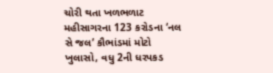ચોરી થતા ખળભળાટ
મહીસાગરના 123 કરોડના ‘નલ સે જલ’ કૌભાંડમાં મોટો ખુલાસો, વધુ 2ની ધરપકડ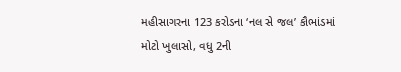મહીસાગરના 123 કરોડના ‘નલ સે જલ’ કૌભાંડમાં મોટો ખુલાસો, વધુ 2ની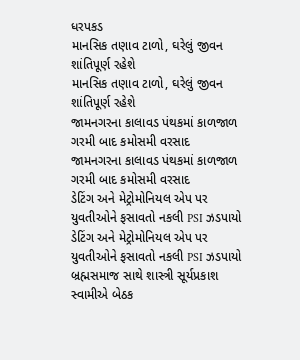ધરપકડ
માનસિક તણાવ ટાળો, ઘરેલું જીવન શાંતિપૂર્ણ રહેશે
માનસિક તણાવ ટાળો, ઘરેલું જીવન શાંતિપૂર્ણ રહેશે
જામનગરના કાલાવડ પંથકમાં કાળજાળ ગરમી બાદ કમોસમી વરસાદ
જામનગરના કાલાવડ પંથકમાં કાળજાળ ગરમી બાદ કમોસમી વરસાદ
ડેટિંગ અને મેટ્રોમોનિયલ એપ પર યુવતીઓને ફસાવતો નકલી PSI ઝડપાયો
ડેટિંગ અને મેટ્રોમોનિયલ એપ પર યુવતીઓને ફસાવતો નકલી PSI ઝડપાયો
બ્રહ્મસમાજ સાથે શાસ્ત્રી સૂર્યપ્રકાશ સ્વામીએ બેઠક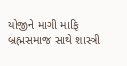યોજીને માગી માફિ
બ્રહ્મસમાજ સાથે શાસ્ત્રી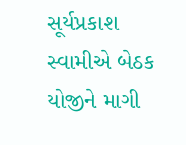સૂર્યપ્રકાશ સ્વામીએ બેઠક યોજીને માગી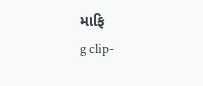માફિ
g clip-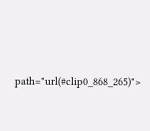path="url(#clip0_868_265)">